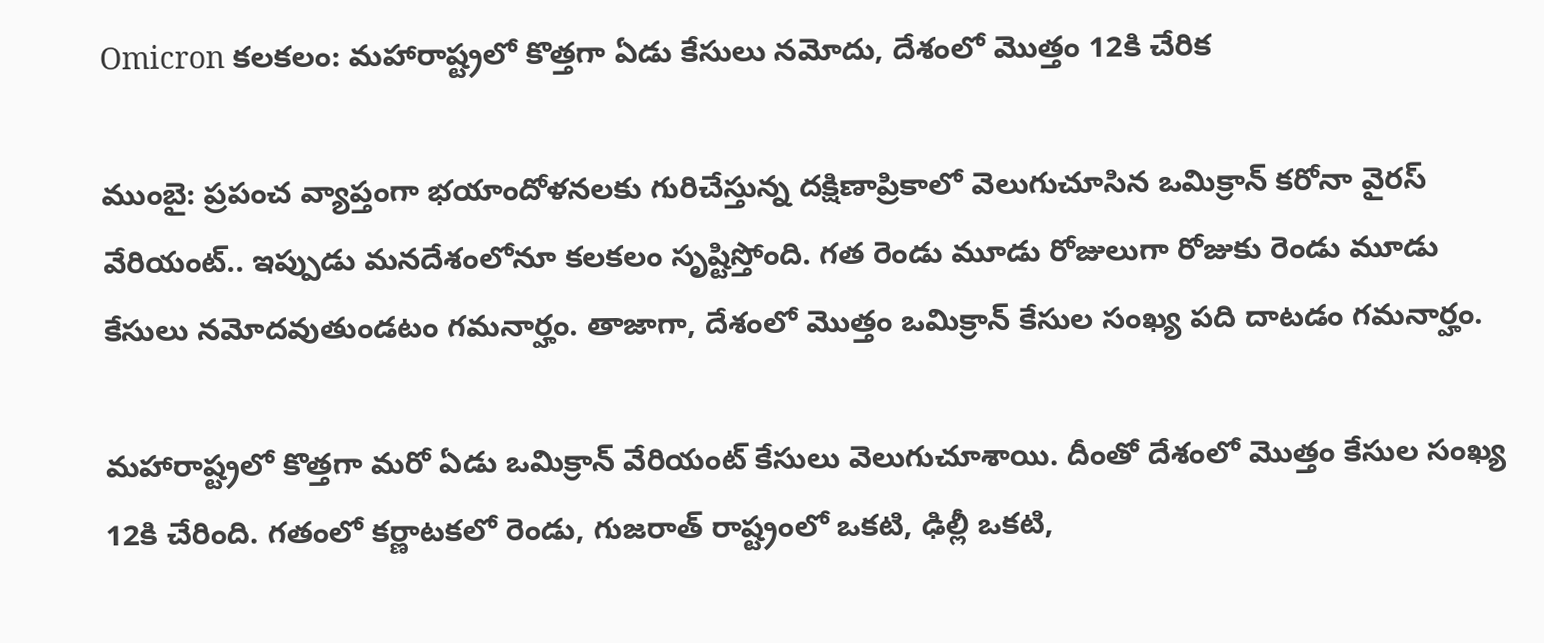Omicron కలకలం: మహారాష్ట్రలో కొత్తగా ఏడు కేసులు నమోదు, దేశంలో మొత్తం 12కి చేరిక

ముంబై: ప్రపంచ వ్యాప్తంగా భయాందోళనలకు గురిచేస్తున్న దక్షిణాప్రికాలో వెలుగుచూసిన ఒమిక్రాన్ కరోనా వైరస్ వేరియంట్.. ఇప్పుడు మనదేశంలోనూ కలకలం సృష్టిస్తోంది. గత రెండు మూడు రోజులుగా రోజుకు రెండు మూడు కేసులు నమోదవుతుండటం గమనార్హం. తాజాగా, దేశంలో మొత్తం ఒమిక్రాన్ కేసుల సంఖ్య పది దాటడం గమనార్హం.

మహారాష్ట్రలో కొత్తగా మరో ఏడు ఒమిక్రాన్ వేరియంట్ కేసులు వెలుగుచూశాయి. దీంతో దేశంలో మొత్తం కేసుల సంఖ్య 12కి చేరింది. గతంలో కర్ణాటకలో రెండు, గుజరాత్ రాష్ట్రంలో ఒకటి, ఢిల్లీ ఒకటి,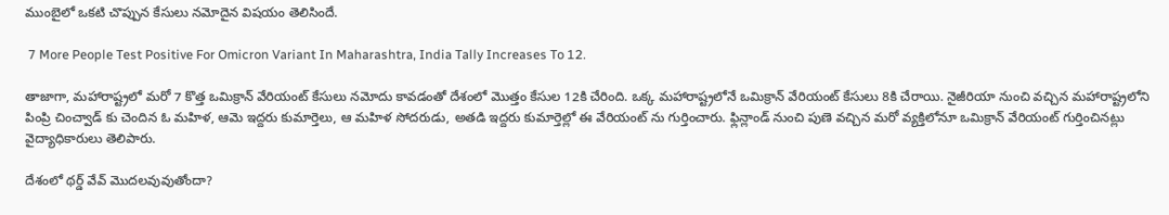ముంబైలో ఒకటి చొప్పున కేసులు నమోదైన విషయం తెలిసిందే.

 7 More People Test Positive For Omicron Variant In Maharashtra, India Tally Increases To 12.

తాజాగా, మహారాష్ట్రలో మరో 7 కొత్త ఒమిక్రాన్ వేరియంట్ కేసులు నమోదు కావడంతో దేశంలో మొత్తం కేసుల 12కి చేరింది. ఒక్క మహారాష్ట్రలోనే ఒమిక్రాన్ వేరియంట్ కేసులు 8కి చేరాయి. నైజీరియా నుంచి వచ్చిన మహారాష్ట్రలోని పింప్రి చించ్వాడ్ కు చెందిన ఓ మహిళ, ఆమె ఇద్దరు కుమార్తెలు, ఆ మహిళ సోదరుడు, అతడి ఇద్దరు కుమార్తెల్లో ఈ వేరియంట్ ను గుర్తించారు. ఫ్లిన్లాండ్ నుంచి పుణె వచ్చిన మరో వ్యక్తిలోనూ ఒమిక్రాన్ వేరియంట్ గుర్తించినట్లు వైద్యాధికారులు తెలిపారు.

దేశంలో థర్డ్ వేవ్ మొదలవువుతోందా?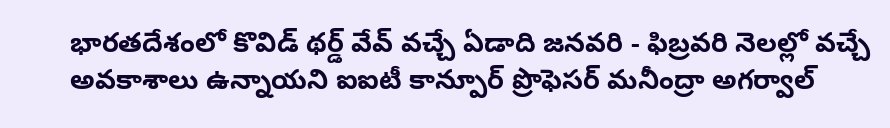భారతదేశంలో కొవిడ్ థర్డ్ వేవ్ వచ్చే ఏడాది జనవరి - ఫిబ్రవరి నెలల్లో వచ్చే అవకాశాలు ఉన్నాయని ఐఐటీ కాన్పూర్ ప్రొఫెసర్ మనీంద్రా అగర్వాల్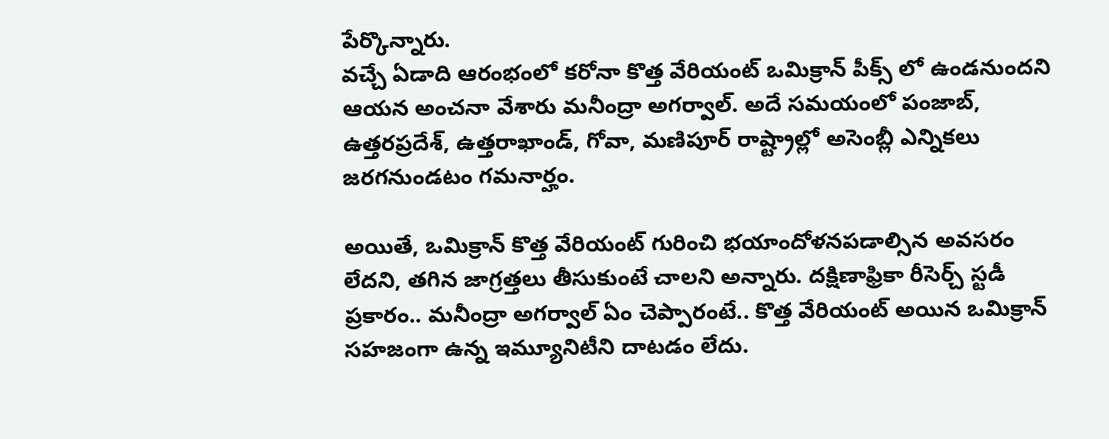పేర్కొన్నారు.
వచ్చే ఏడాది ఆరంభంలో కరోనా కొత్త వేరియంట్ ఒమిక్రాన్ పీక్స్ లో ఉండనుందని ఆయన అంచనా వేశారు మనీంద్రా అగర్వాల్. అదే సమయంలో పంజాబ్, ఉత్తరప్రదేశ్, ఉత్తరాఖాండ్, గోవా, మణిపూర్ రాష్ట్రాల్లో అసెంబ్లీ ఎన్నికలు జరగనుండటం గమనార్హం.

అయితే, ఒమిక్రాన్ కొత్త వేరియంట్ గురించి భయాందోళనపడాల్సిన అవసరం లేదని, తగిన జాగ్రత్తలు తీసుకుంటే చాలని అన్నారు. దక్షిణాఫ్రికా రీసెర్చ్ స్టడీ ప్రకారం.. మనీంద్రా అగర్వాల్ ఏం చెప్పారంటే.. కొత్త వేరియంట్ అయిన ఒమిక్రాన్ సహజంగా ఉన్న ఇమ్యూనిటీని దాటడం లేదు.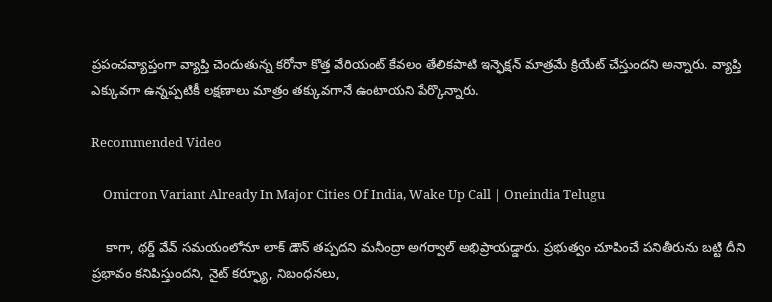ప్రపంచవ్యాప్తంగా వ్యాప్తి చెందుతున్న కరోనా కొత్త వేరియంట్ కేవలం తేలికపాటి ఇన్ఫెక్షన్ మాత్రమే క్రియేట్ చేస్తుందని అన్నారు. వ్యాప్తి ఎక్కువగా ఉన్నప్పటికీ లక్షణాలు మాత్రం తక్కువగానే ఉంటాయని పేర్కొన్నారు.

Recommended Video

    Omicron Variant Already In Major Cities Of India, Wake Up Call | Oneindia Telugu

    కాగా, థర్డ్ వేవ్ సమయంలోనూ లాక్ డౌన్ తప్పదని మనీంద్రా అగర్వాల్ అభిప్రాయడ్డారు. ప్రభుత్వం చూపించే పనితీరును బట్టి దీని ప్రభావం కనిపిస్తుందని, నైట్ కర్ఫ్యూ, నిబంధనలు,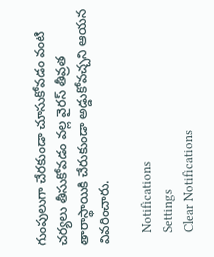గుంపులుగా చేరకుండా చూసుకోవడం వంటి చర్యలు తీసుకోవడం వల్ల వైరస్ తీవ్రత తారాస్థాయికి చేరుకుండా అడ్డుకోవచ్చని ఆయన వివరించారు.

    Notifications
    Settings
    Clear Notifications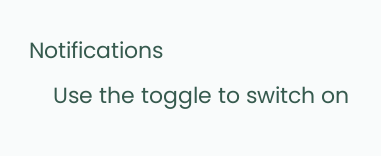Notifications
    Use the toggle to switch on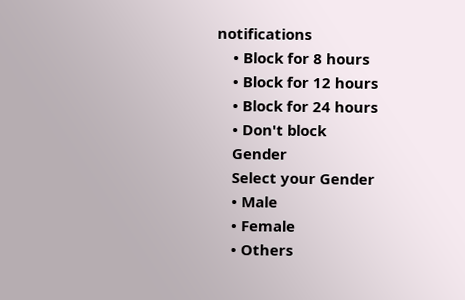notifications
    • Block for 8 hours
    • Block for 12 hours
    • Block for 24 hours
    • Don't block
    Gender
    Select your Gender
    • Male
    • Female
    • Others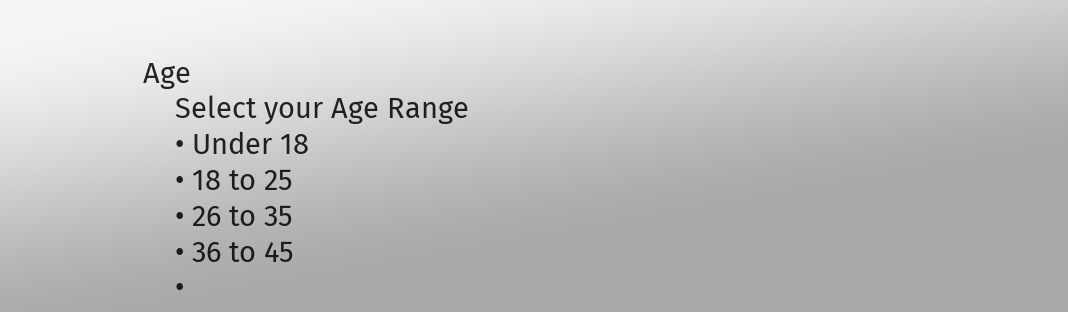Age
    Select your Age Range
    • Under 18
    • 18 to 25
    • 26 to 35
    • 36 to 45
    •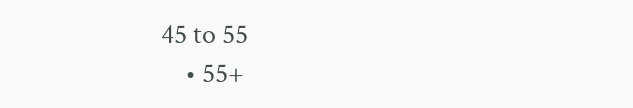45 to 55
    • 55+